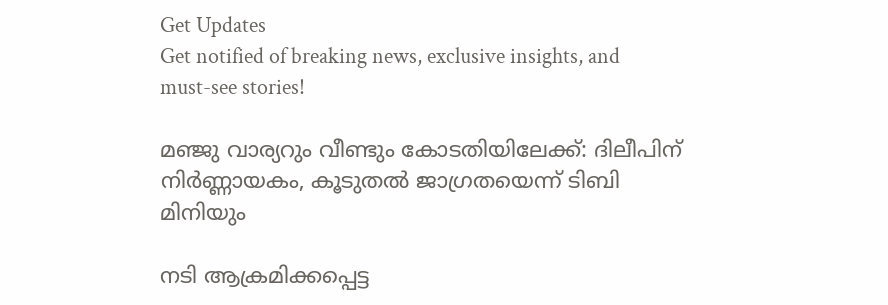Get Updates
Get notified of breaking news, exclusive insights, and must-see stories!

മഞ്ജു വാര്യറും വീണ്ടും കോടതിയിലേക്ക്: ദിലീപിന് നിർണ്ണായകം, കൂടുതല്‍ ജാഗ്രതയെന്ന് ടിബി മിനിയും

നടി ആക്രമിക്കപ്പെട്ട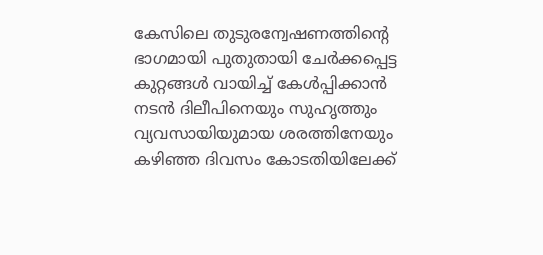കേസിലെ തുടുരന്വേഷണത്തിന്റെ ഭാഗമായി പുതുതായി ചേർക്കപ്പെട്ട കുറ്റങ്ങള്‍ വായിച്ച് കേള്‍പ്പിക്കാന്‍ നടന്‍ ദിലീപിനെയും സുഹൃത്തും വ്യവസായിയുമായ ശരത്തിനേയും കഴിഞ്ഞ ദിവസം കോടതിയിലേക്ക്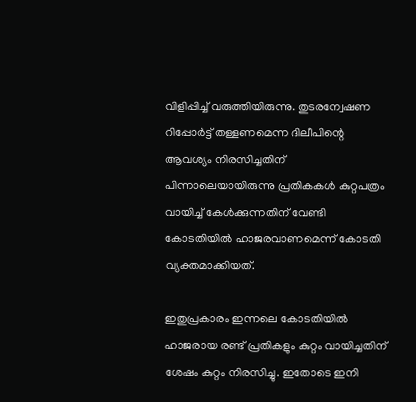വിളിപ്പിച്ച് വരുത്തിയിരുന്നു. തുടരന്വേഷണ റിപ്പോർട്ട് തള്ളണമെന്ന ദിലീപിന്റെ ആവശ്യം നിരസിച്ചതിന് പിന്നാലെയായിരുന്നു പ്രതികകള്‍ കുറ്റപത്രം വായിച്ച് കേള്‍ക്കുന്നതിന് വേണ്ടി കോടതിയില്‍ ഹാജരവാണമെന്ന് കോടതി വ്യക്തമാക്കിയത്.

ഇതുപ്രകാരം ഇന്നലെ കോടതിയില്‍ ഹാജരായ രണ്ട് പ്രതികളും കുറ്റം വായിച്ചതിന് ശേഷം കുറ്റം നിരസിച്ചു. ഇതോടെ ഇനി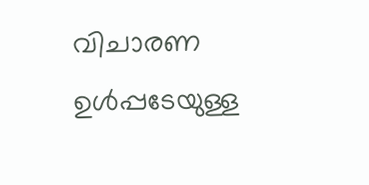വിചാരണ ഉള്‍പ്പടേയുള്ള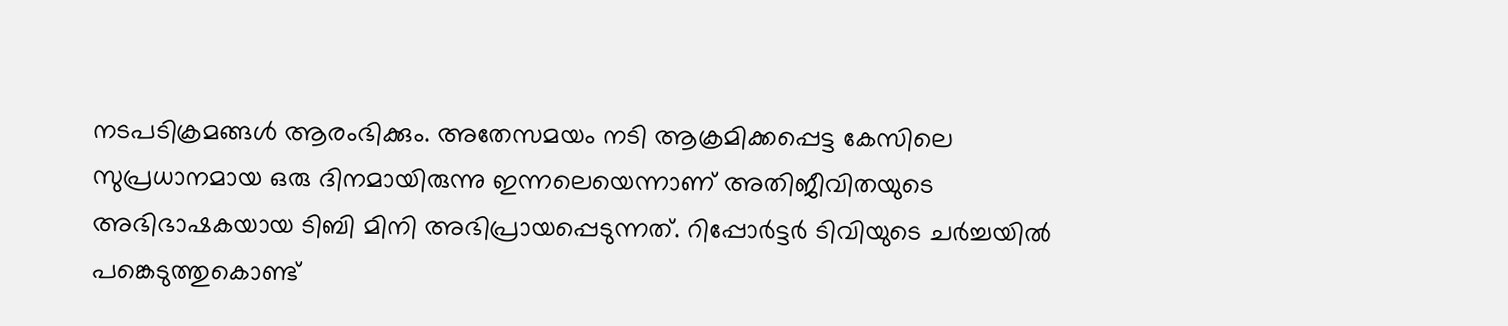നടപടിക്രമങ്ങള്‍ ആരംഭിക്കും. അതേസമയം നടി ആക്രമിക്കപ്പെട്ട കേസിലെ സുപ്രധാനമായ ഒരു ദിനമായിരുന്നു ഇന്നലെയെന്നാണ് അതിജീവിതയുടെ അഭിഭാഷകയായ ടിബി മിനി അഭിപ്രായപ്പെടുന്നത്. റിപ്പോർട്ടർ ടിവിയുടെ ചർച്ചയില്‍ പങ്കെടുത്തുകൊണ്ട്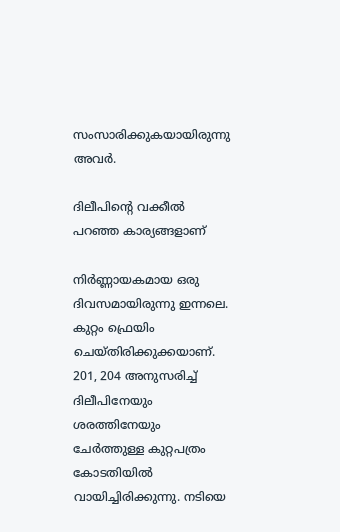സംസാരിക്കുകയായിരുന്നു അവർ.

ദിലീപിന്റെ വക്കീല്‍ പറഞ്ഞ കാര്യങ്ങളാണ്

നിർണ്ണായകമായ ഒരു ദിവസമായിരുന്നു ഇന്നലെ. കുറ്റം ഫ്രെയിം ചെയ്തിരിക്കുക്കയാണ്. 201, 204 അനുസരിച്ച് ദിലീപിനേയും ശരത്തിനേയും ചേർത്തുള്ള കുറ്റപത്രം കോടതിയില്‍ വായിച്ചിരിക്കുന്നു. നടിയെ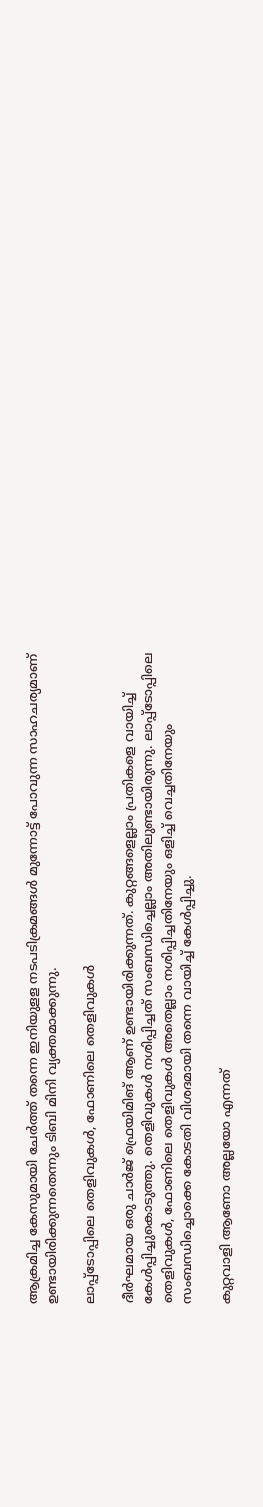ആക്രമിച്ച കേസുമായി ചേർത്ത് തന്നെ ഇനിയുളള നടപടിക്രമങ്ങള്‍ മുന്നോട്ട് പോവുന്ന സാഹചര്യമാണ് ഉണ്ടായിരിക്കുന്നതെന്നും ടിബി മിനി വ്യക്തമാക്കുന്നു.

ലാപ്പ്ടോപ്പിലെ തെളിവുകള്‍, ഫോണിലെ തെളിവുകള്‍

ദീർഘമായ ഒരു ചാർജ് ഫ്രെയിമിങ് ആണ് ഉണ്ടായിരിക്കുന്നത്. കുറ്റങ്ങളെല്ലാം പ്രതികളെ വായിച്ച് കേള്‍പ്പിച്ചുകൊടുത്തു. തെളിവുകള്‍ നശിപ്പിച്ചത് സംബന്ധിച്ചെല്ലാം അതിലുണ്ടായിരുന്നു. ലാപ്പ്ടോപ്പിലെ തെളിവുകള്‍, ഫോണിലെ തെളിവുകള്‍ അതെല്ലാം നശിപ്പിച്ചതിനേയും ഒളിച്ച് വെച്ചതിനേയും സംബന്ധിച്ചൊക്കെ കോടതി വിശദമായി തന്നെ വായിച്ച് കേള്‍പ്പിച്ചു.

കുറ്റവാളി ആണോ അല്ലയോ എന്നത്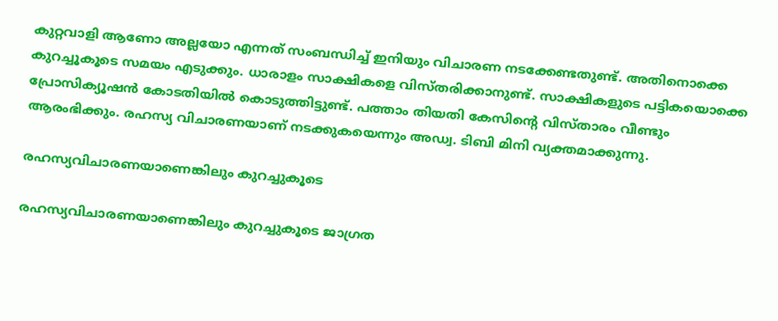കുറ്റവാളി ആണോ അല്ലയോ എന്നത് സംബന്ധിച്ച് ഇനിയും വിചാരണ നടക്കേണ്ടതുണ്ട്. അതിനൊക്കെ കുറച്ചൂകൂടെ സമയം എടുക്കും. ധാരാളം സാക്ഷികളെ വിസ്തരിക്കാനുണ്ട്. സാക്ഷികളുടെ പട്ടികയൊക്കെ പ്രോസിക്യൂഷന്‍ കോടതിയില്‍ കൊടുത്തിട്ടുണ്ട്. പത്താം തിയതി കേസിന്റെ വിസ്താരം വീണ്ടും ആരംഭിക്കും. രഹസ്യ വിചാരണയാണ് നടക്കുകയെന്നും അഡ്വ. ടിബി മിനി വ്യക്തമാക്കുന്നു.

രഹസ്യവിചാരണയാണെങ്കിലും കുറച്ചുകൂടെ

രഹസ്യവിചാരണയാണെങ്കിലും കുറച്ചുകൂടെ ജാഗ്രത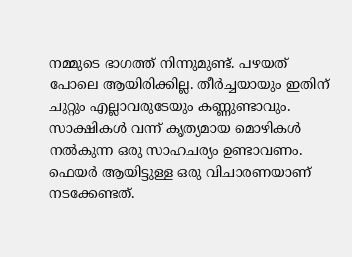നമ്മുടെ ഭാഗത്ത് നിന്നുമുണ്ട്. പഴയത് പോലെ ആയിരിക്കില്ല. തീർച്ചയായും ഇതിന് ചുറ്റും എല്ലാവരുടേയും കണ്ണുണ്ടാവും. സാക്ഷികള്‍ വന്ന് കൃത്യമായ മൊഴികള്‍ നല്‍കുന്ന ഒരു സാഹചര്യം ഉണ്ടാവണം. ഫെയർ ആയിട്ടുള്ള ഒരു വിചാരണയാണ് നടക്കേണ്ടത്.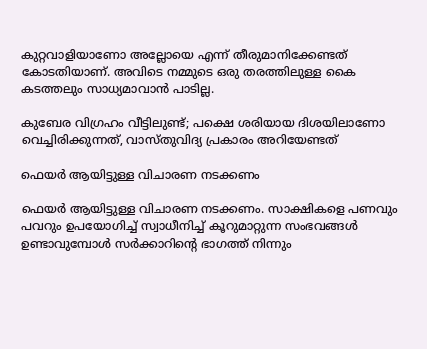കുറ്റവാളിയാണോ അല്ലോയെ എന്ന് തീരുമാനിക്കേണ്ടത് കോടതിയാണ്. അവിടെ നമ്മുടെ ഒരു തരത്തിലുള്ള കൈ കടത്തലും സാധ്യമാവാന്‍ പാടില്ല.

കുബേര വിഗ്രഹം വീട്ടിലുണ്ട്; പക്ഷെ ശരിയായ ദിശയിലാണോ വെച്ചിരിക്കുന്നത്, വാസ്തുവിദ്യ പ്രകാരം അറിയേണ്ടത്

ഫെയർ ആയിട്ടുള്ള വിചാരണ നടക്കണം

ഫെയർ ആയിട്ടുള്ള വിചാരണ നടക്കണം. സാക്ഷികളെ പണവും പവറും ഉപയോഗിച്ച് സ്വാധീനിച്ച് കൂറുമാറ്റുന്ന സംഭവങ്ങള്‍ ഉണ്ടാവുമ്പോള്‍ സർക്കാറിന്റെ ഭാഗത്ത് നിന്നും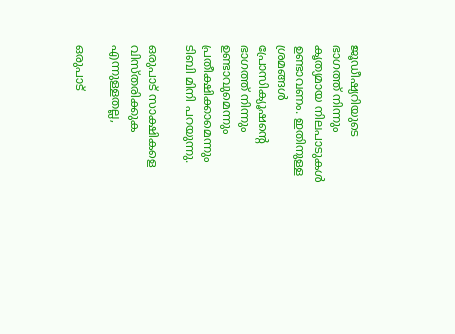ജൂഡീഷ്യറിയുടെ ഭാഗത്ത് നിന്നും കൃത്യമായ നിലപാടുകള്‍ ഉണ്ടാവണം. ഇതിനുള്ള ശ്രമങ്ങള്‍ പ്രോസിക്യൂഷന്റെ ഭാഗത്ത് നിന്നും ഉണ്ടാവുമെന്നും പ്രതീക്ഷിക്കാമെന്നും ടിബി മിനി പറയുന്നു.

ഒരുപാട് സാക്ഷികളെ വിസ്തരിക്കുക എന്നുള്ളതല്ല,

ഒരുപാട്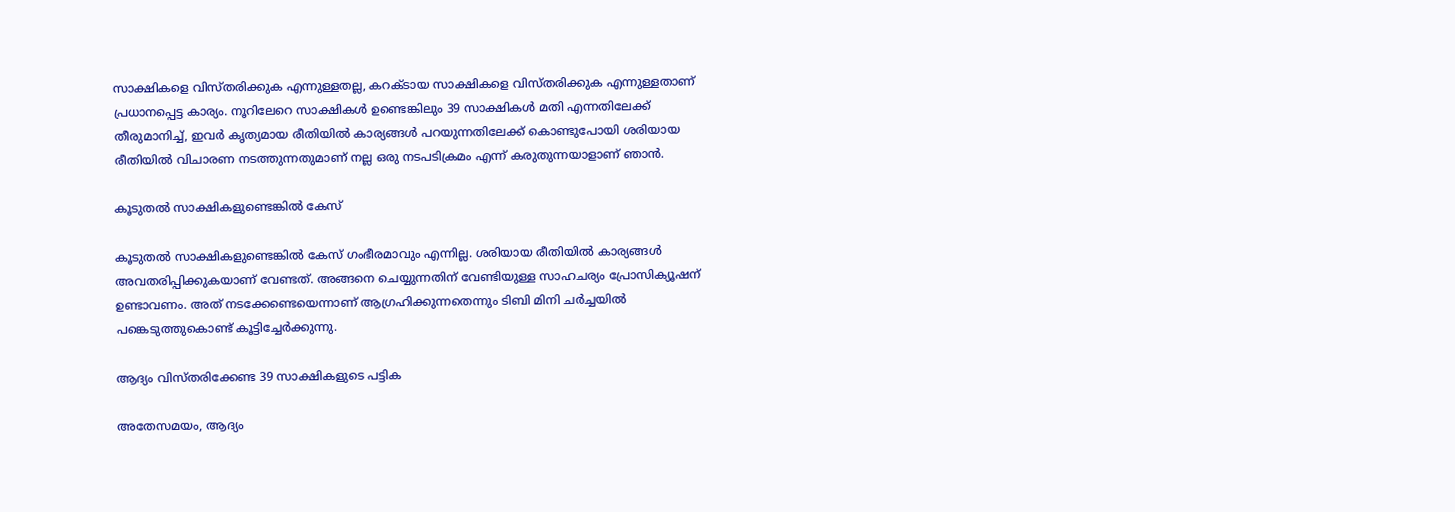സാക്ഷികളെ വിസ്തരിക്കുക എന്നുള്ളതല്ല, കറക്ടായ സാക്ഷികളെ വിസ്തരിക്കുക എന്നുള്ളതാണ് പ്രധാനപ്പെട്ട കാര്യം. നൂറിലേറെ സാക്ഷികള്‍ ഉണ്ടെങ്കിലും 39 സാക്ഷികള്‍ മതി എന്നതിലേക്ക് തീരുമാനിച്ച്, ഇവർ കൃത്യമായ രീതിയില്‍ കാര്യങ്ങള്‍ പറയുന്നതിലേക്ക് കൊണ്ടുപോയി ശരിയായ രീതിയില്‍ വിചാരണ നടത്തുന്നതുമാണ് നല്ല ഒരു നടപടിക്രമം എന്ന് കരുതുന്നയാളാണ് ഞാന്‍.

കൂടുതല്‍ സാക്ഷികളുണ്ടെങ്കില്‍ കേസ്

കൂടുതല്‍ സാക്ഷികളുണ്ടെങ്കില്‍ കേസ് ഗംഭീരമാവും എന്നില്ല. ശരിയായ രീതിയില്‍ കാര്യങ്ങള്‍ അവതരിപ്പിക്കുകയാണ് വേണ്ടത്. അങ്ങനെ ചെയ്യുന്നതിന് വേണ്ടിയുള്ള സാഹചര്യം പ്രോസിക്യൂഷന് ഉണ്ടാവണം. അത് നടക്കേണ്ടെയെന്നാണ് ആഗ്രഹിക്കുന്നതെന്നും ടിബി മിനി ചർച്ചയില്‍ പങ്കെടുത്തുകൊണ്ട് കൂട്ടിച്ചേർക്കുന്നു.

ആദ്യം വിസ്തരിക്കേണ്ട 39 സാക്ഷികളുടെ പട്ടിക

അതേസമയം, ആദ്യം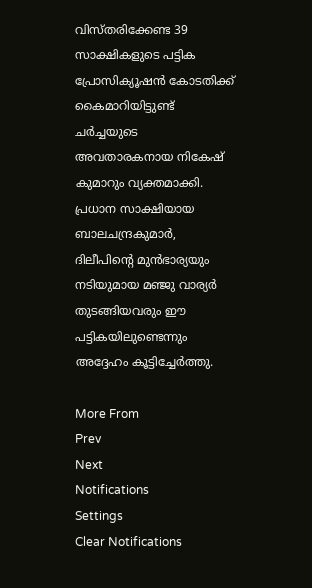വിസ്തരിക്കേണ്ട 39 സാക്ഷികളുടെ പട്ടിക പ്രോസിക്യൂഷന്‍ കോടതിക്ക് കൈമാറിയിട്ടുണ്ട് ചർച്ചയുടെ അവതാരകനായ നികേഷ് കുമാറും വ്യക്തമാക്കി. പ്രധാന സാക്ഷിയായ ബാലചന്ദ്രകുമാർ, ദിലീപിന്റെ മുന്‍ഭാര്യയും നടിയുമായ മഞ്ജു വാര്യർ തുടങ്ങിയവരും ഈ പട്ടികയിലുണ്ടെന്നും അദ്ദേഹം കൂട്ടിച്ചേർത്തു.

More From
Prev
Next
Notifications
Settings
Clear Notifications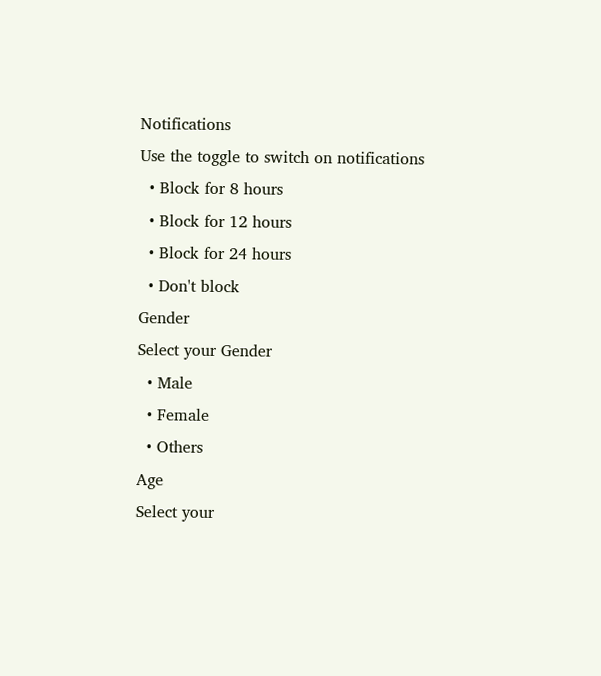Notifications
Use the toggle to switch on notifications
  • Block for 8 hours
  • Block for 12 hours
  • Block for 24 hours
  • Don't block
Gender
Select your Gender
  • Male
  • Female
  • Others
Age
Select your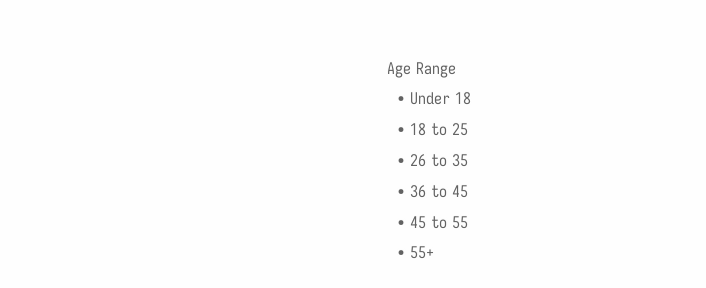Age Range
  • Under 18
  • 18 to 25
  • 26 to 35
  • 36 to 45
  • 45 to 55
  • 55+